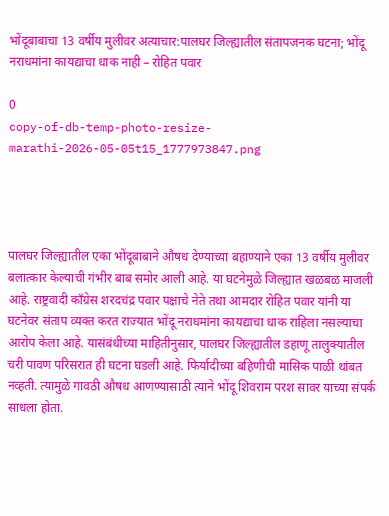भोंदूबाबाचा 13 वर्षीय मुलीवर अत्याचार:पालघर जिल्ह्यातील संतापजनक घटना; भोंदू नराधमांना कायद्याचा धाक नाही – रोहित पवार

0
copy-of-db-temp-photo-resize-marathi-2026-05-05t15_1777973847.png




पालघर जिल्ह्यातील एका भोंदूबाबाने औषध देण्याच्या बहाण्याने एका 13 वर्षीय मुलीवर बलात्कार केल्याची गंभीर बाब समोर आली आहे. या घटनेमुळे जिल्ह्यात खळबळ माजली आहे. राष्ट्रवादी काँग्रेस शरदचंद्र पवार पक्षाचे नेते तथा आमदार रोहित पवार यांनी या घटनेवर संताप व्यक्त करत राज्यात भोंदू नराधमांना कायद्याचा धाक राहिला नसल्याचा आरोप केला आहे. यासंबंधीच्या माहितीनुसार, पालघर जिल्ह्यातील डहाणू तालुक्यातील चरी पावण परिसरात ही घटना घडली आहे. फिर्यादीच्या बहिणीची मासिक पाळी थांबत नव्हती. त्यामुळे गावठी औषध आणण्यासाठी त्याने भोंदू शिवराम परश सावर याच्या संपर्क साधला होता.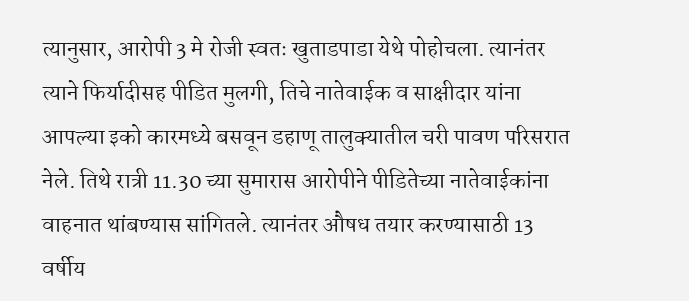त्यानुसार, आरोपी 3 मे रोजी स्वतः खुताडपाडा येथे पोहोचला. त्यानंतर त्याने फिर्यादीसह पीडित मुलगी, तिचे नातेवाईक व साक्षीदार यांना आपल्या इको कारमध्ये बसवून डहाणू तालुक्यातील चरी पावण परिसरात नेले. तिथे रात्री 11.30 च्या सुमारास आरोपीने पीडितेच्या नातेवाईकांना वाहनात थांबण्यास सांगितले. त्यानंतर औषध तयार करण्यासाठी 13 वर्षीय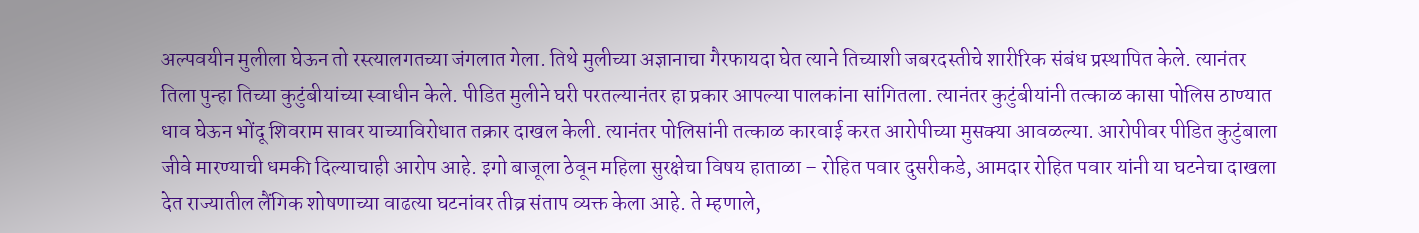अल्पवयीन मुलीला घेऊन तो रस्त्यालगतच्या जंगलात गेला. तिथे मुलीच्या अज्ञानाचा गैरफायदा घेत त्याने तिच्याशी जबरदस्तीचे शारीरिक संबंध प्रस्थापित केले. त्यानंतर तिला पुन्हा तिच्या कुटुंबीयांच्या स्वाधीन केले. पीडित मुलीने घरी परतल्यानंतर हा प्रकार आपल्या पालकांना सांगितला. त्यानंतर कुटुंबीयांनी तत्काळ कासा पोलिस ठाण्यात धाव घेऊन भोंदू शिवराम सावर याच्याविरोधात तक्रार दाखल केली. त्यानंतर पोलिसांनी तत्काळ कारवाई करत आरोपीच्या मुसक्या आवळल्या. आरोपीवर पीडित कुटुंबाला जीवे मारण्याची धमकी दिल्याचाही आरोप आहे. इगो बाजूला ठेवून महिला सुरक्षेचा विषय हाताळा – रोहित पवार दुसरीकडे, आमदार रोहित पवार यांनी या घटनेचा दाखला देत राज्यातील लैंगिक शोषणाच्या वाढत्या घटनांवर तीव्र संताप व्यक्त केला आहे. ते म्हणाले,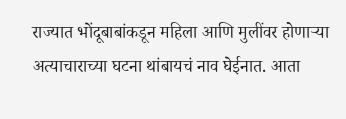राज्यात भोंदूबाबांकडून महिला आणि मुलींवर होणाऱ्या अत्याचाराच्या घटना थांबायचं नाव घेईनात. आता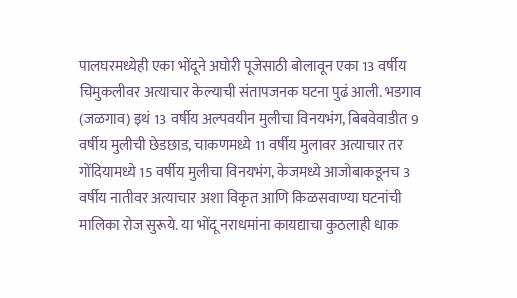पालघरमध्येही एका भोंदूने अघोरी पूजेसाठी बोलावून एका 13 वर्षीय चिमुकलीवर अत्याचार केल्याची संतापजनक घटना पुढं आली. भडगाव (जळगाव) इथं 13 वर्षीय अल्पवयीन मुलीचा विनयभंग, बिबवेवाडीत 9 वर्षीय मुलीची छेडछाड, चाकणमध्ये 11 वर्षीय मुलावर अत्याचार तर गोंदियामध्ये 15 वर्षीय मुलीचा विनयभंग, केजमध्ये आजोबाकडूनच 3 वर्षीय नातीवर अत्याचार अशा विकृत आणि किळसवाण्या घटनांची मालिका रोज सुरूये. या भोंदू नराधमांना कायद्याचा कुठलाही धाक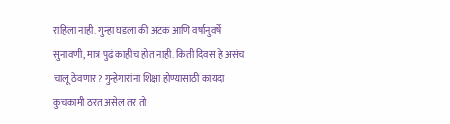राहिला नाही. गुन्हा घडला की अटक आणि वर्षानुवर्षे सुनावणी, मात्र पुढं काहीच होत नाही. किती दिवस हे असंच चालू ठेवणार? गुन्हेगारांना शिक्षा होण्यासाठी कायदा कुचकामी ठरत असेल तर तो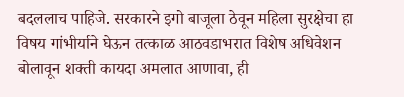बदललाच पाहिजे. सरकारने इगो बाजूला ठेवून महिला सुरक्षेचा हा विषय गांभीर्याने घेऊन तत्काळ आठवडाभरात विशेष अधिवेशन बोलावून शक्ती कायदा अमलात आणावा, ही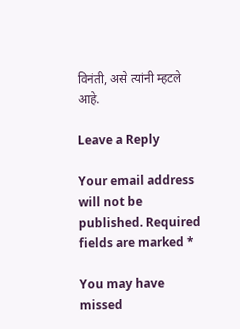विनंती, असे त्यांनी म्हटले आहे.

Leave a Reply

Your email address will not be published. Required fields are marked *

You may have missed